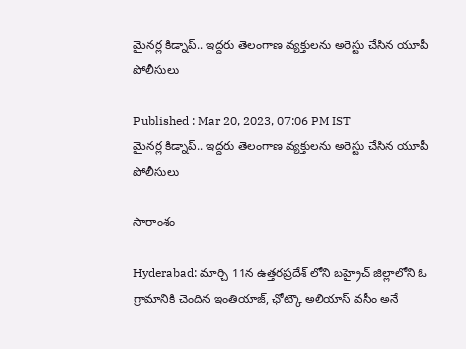మైన‌ర్ల కిడ్నాప్.. ఇద్ద‌రు తెలంగాణ వ్య‌క్తుల‌ను అరెస్టు చేసిన యూపీ పోలీసులు

Published : Mar 20, 2023, 07:06 PM IST
మైన‌ర్ల కిడ్నాప్.. ఇద్ద‌రు తెలంగాణ వ్య‌క్తుల‌ను అరెస్టు చేసిన యూపీ పోలీసులు

సారాంశం

Hyderabad: మార్చి 11న ఉత్త‌ర‌ప్ర‌దేశ్ లోని బహ్రైచ్ జిల్లాలోని ఓ గ్రామానికి చెందిన ఇంతియాజ్, ఛోట్కౌ అలియాస్ వసీం అనే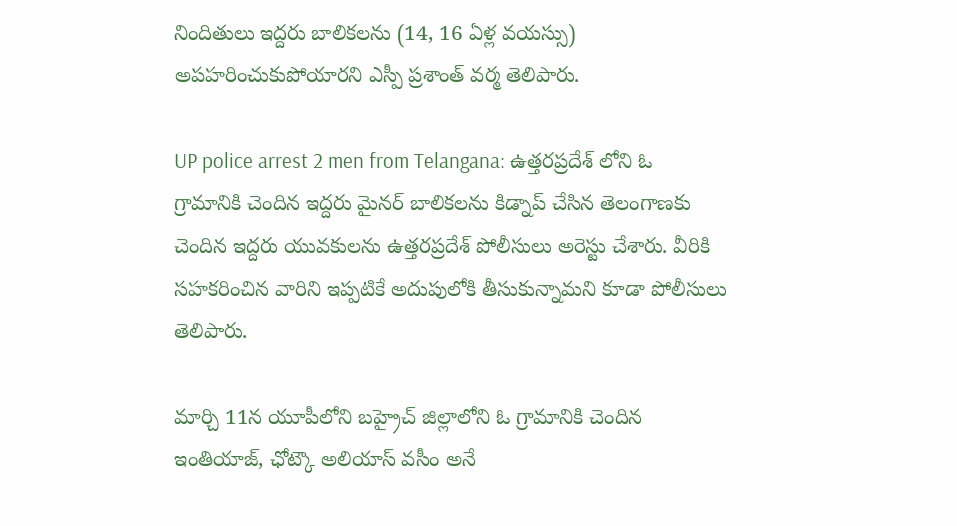నిందితులు ఇద్దరు బాలికలను (14, 16 ఏళ్ల వయస్సు) అపహరించుకుపోయారని ఎస్పీ ప్రశాంత్ వర్మ తెలిపారు.

UP police arrest 2 men from Telangana: ఉత్తరప్రదేశ్ లోని ఓ గ్రామానికి చెందిన ఇద్దరు మైనర్ బాలికలను కిడ్నాప్ చేసిన తెలంగాణకు చెందిన ఇద్దరు యువకులను ఉత్తరప్రదేశ్ పోలీసులు అరెస్టు చేశారు. వీరికి స‌హ‌క‌రించిన వారిని ఇప్ప‌టికే అదుపులోకి తీసుకున్నామ‌ని కూడా పోలీసులు తెలిపారు.

మార్చి 11న యూపీలోని బహ్రైచ్ జిల్లాలోని ఓ గ్రామానికి చెందిన ఇంతియాజ్, ఛోట్కౌ అలియాస్ వసీం అనే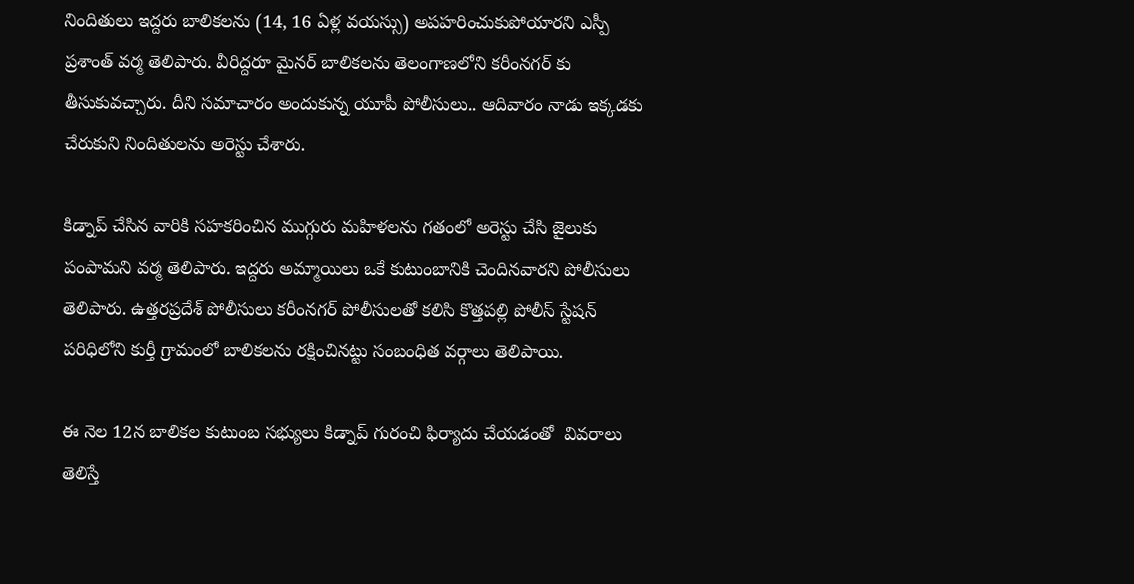నిందితులు ఇద్దరు బాలికలను (14, 16 ఏళ్ల వయస్సు) అపహరించుకుపోయారని ఎస్పీ ప్రశాంత్ వర్మ తెలిపారు. వీరిద్దరూ మైనర్ బాలికలను తెలంగాణలోని కరీంనగర్ కు తీసుకువ‌చ్చారు. దీని స‌మాచారం అందుకున్న యూపీ పోలీసులు.. ఆదివారం నాడు ఇక్క‌డ‌కు చేరుకుని నిందితుల‌ను అరెస్టు చేశారు.

కిడ్నాప్ చేసిన వారికి సహకరించిన ముగ్గురు మహిళలను గతంలో అరెస్టు చేసి జైలుకు పంపామని వర్మ తెలిపారు. ఇద్దరు అమ్మాయిలు ఒకే కుటుంబానికి చెందినవారని పోలీసులు తెలిపారు. ఉత్తరప్రదేశ్ పోలీసులు కరీంనగర్ పోలీసులతో కలిసి కొత్తపల్లి పోలీస్ స్టేషన్ పరిధిలోని కుర్తీ గ్రామంలో బాలికలను ర‌క్షించిన‌ట్టు సంబంధిత వ‌ర్గాలు తెలిపాయి.

ఈ నెల 12న బాలికల కుటుంబ సభ్యులు కిడ్నాప్ గురంచి ఫిర్యాదు చేయడంతో  వివ‌రాలు తెలిస్తే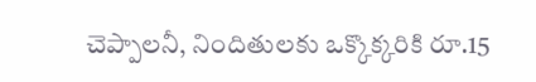చెప్పాల‌నీ, నిందితులకు ఒక్కొక్కరికి రూ.15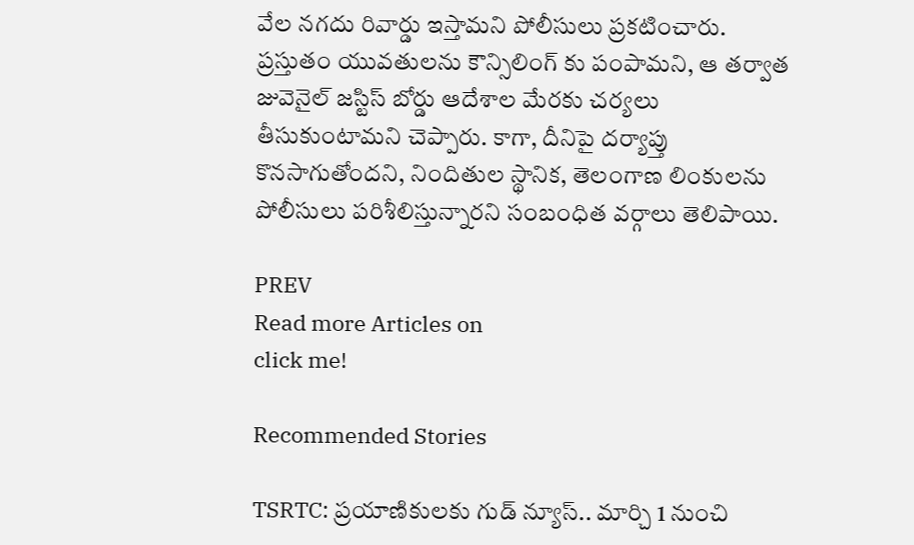వేల నగదు రివార్డు ఇస్తామని పోలీసులు ప్రకటించారు. ప్ర‌స్తుతం యువతులను కౌన్సిలింగ్ కు పంపామని, ఆ తర్వాత జువెనైల్ జస్టిస్ బోర్డు ఆదేశాల మేరకు చ‌ర్య‌లు తీసుకుంటామ‌ని చెప్పారు. కాగా, దీనిపై దర్యాప్తు కొనసాగుతోందని, నిందితుల స్థానిక, తెలంగాణ లింకులను పోలీసులు పరిశీలిస్తున్నారని సంబంధిత వ‌ర్గాలు తెలిపాయి.

PREV
Read more Articles on
click me!

Recommended Stories

TSRTC: ప్ర‌యాణికుల‌కు గుడ్ న్యూస్‌.. మార్చి 1 నుంచి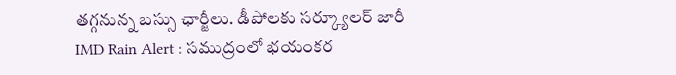త‌గ్గ‌నున్న బ‌స్సు ఛార్జీలు. డీపోల‌కు స‌ర్క్యూల‌ర్ జారీ
IMD Rain Alert : సముద్రంలో భయంకర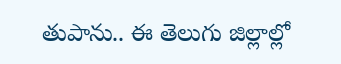తుపాను.. ఈ తెలుగు జిల్లాల్లో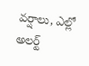వర్షాలు, ఎల్లో అలర్ట్